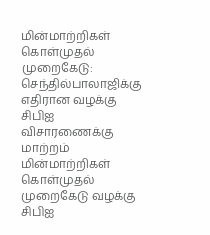மின்மாற்றிகள் கொள்முதல் முறைகேடு: செந்தில்பாலாஜிக்கு எதிரான வழக்கு சிபிஐ விசாரணைக்கு மாற்றம்
மின்மாற்றிகள் கொள்முதல் முறைகேடு வழக்கு சிபிஐ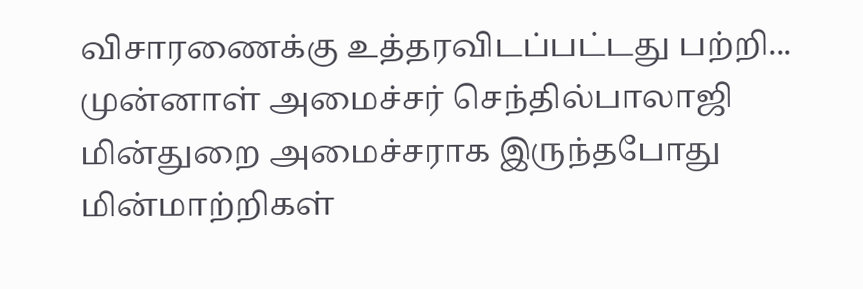விசாரணைக்கு உத்தரவிடப்பட்டது பற்றி...
முன்னாள் அமைச்சர் செந்தில்பாலாஜி மின்துறை அமைச்சராக இருந்தபோது மின்மாற்றிகள்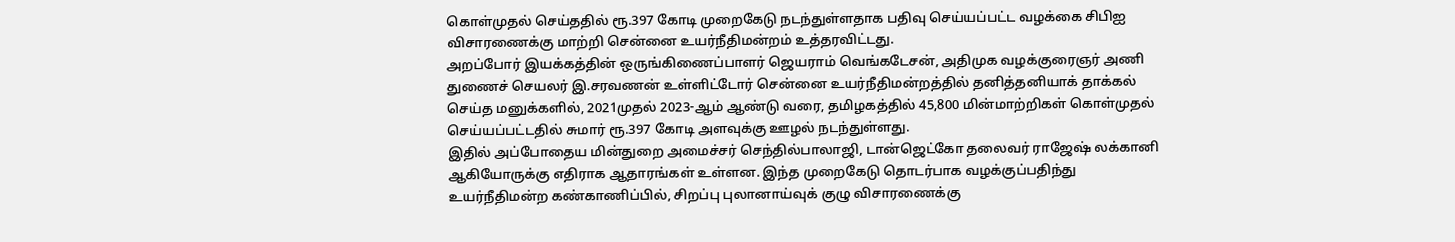கொள்முதல் செய்ததில் ரூ.397 கோடி முறைகேடு நடந்துள்ளதாக பதிவு செய்யப்பட்ட வழக்கை சிபிஐ விசாரணைக்கு மாற்றி சென்னை உயர்நீதிமன்றம் உத்தரவிட்டது.
அறப்போர் இயக்கத்தின் ஒருங்கிணைப்பாளர் ஜெயராம் வெங்கடேசன், அதிமுக வழக்குரைஞர் அணி துணைச் செயலர் இ.சரவணன் உள்ளிட்டோர் சென்னை உயர்நீதிமன்றத்தில் தனித்தனியாக் தாக்கல் செய்த மனுக்களில், 2021முதல் 2023-ஆம் ஆண்டு வரை, தமிழகத்தில் 45,800 மின்மாற்றிகள் கொள்முதல் செய்யப்பட்டதில் சுமார் ரூ.397 கோடி அளவுக்கு ஊழல் நடந்துள்ளது.
இதில் அப்போதைய மின்துறை அமைச்சர் செந்தில்பாலாஜி, டான்ஜெட்கோ தலைவர் ராஜேஷ் லக்கானி ஆகியோருக்கு எதிராக ஆதாரங்கள் உள்ளன. இந்த முறைகேடு தொடர்பாக வழக்குப்பதிந்து உயர்நீதிமன்ற கண்காணிப்பில், சிறப்பு புலானாய்வுக் குழு விசாரணைக்கு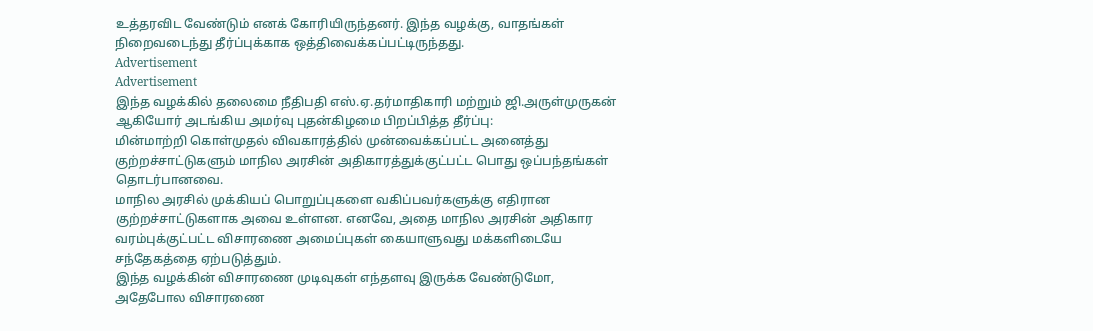உத்தரவிட வேண்டும் எனக் கோரியிருந்தனர். இந்த வழக்கு, வாதங்கள் நிறைவடைந்து தீர்ப்புக்காக ஒத்திவைக்கப்பட்டிருந்தது.
Advertisement
Advertisement
இந்த வழக்கில் தலைமை நீதிபதி எஸ்.ஏ.தர்மாதிகாரி மற்றும் ஜி.அருள்முருகன் ஆகியோர் அடங்கிய அமர்வு புதன்கிழமை பிறப்பித்த தீர்ப்பு:
மின்மாற்றி கொள்முதல் விவகாரத்தில் முன்வைக்கப்பட்ட அனைத்து குற்றச்சாட்டுகளும் மாநில அரசின் அதிகாரத்துக்குட்பட்ட பொது ஒப்பந்தங்கள் தொடர்பானவை.
மாநில அரசில் முக்கியப் பொறுப்புகளை வகிப்பவர்களுக்கு எதிரான குற்றச்சாட்டுகளாக அவை உள்ளன. எனவே, அதை மாநில அரசின் அதிகார வரம்புக்குட்பட்ட விசாரணை அமைப்புகள் கையாளுவது மக்களிடையே சந்தேகத்தை ஏற்படுத்தும்.
இந்த வழக்கின் விசாரணை முடிவுகள் எந்தளவு இருக்க வேண்டுமோ, அதேபோல விசாரணை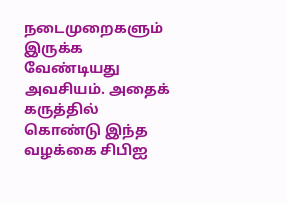நடைமுறைகளும் இருக்க வேண்டியது அவசியம். அதைக் கருத்தில் கொண்டு இந்த வழக்கை சிபிஐ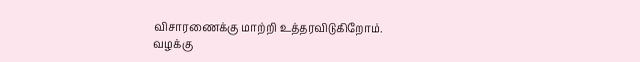விசாரணைக்கு மாற்றி உத்தரவிடுகிறோம்.
வழக்கு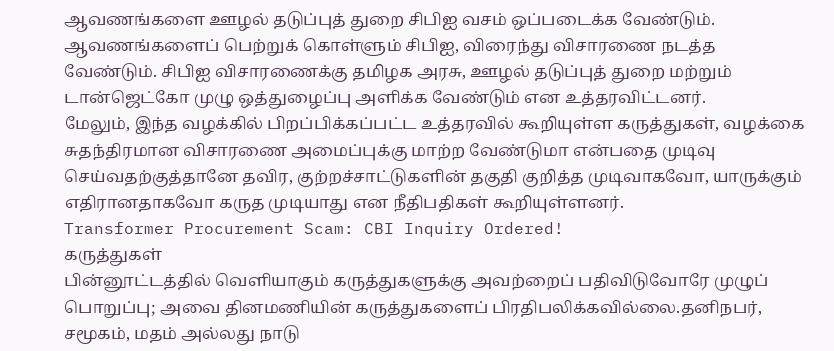ஆவணங்களை ஊழல் தடுப்புத் துறை சிபிஐ வசம் ஒப்படைக்க வேண்டும். ஆவணங்களைப் பெற்றுக் கொள்ளும் சிபிஐ, விரைந்து விசாரணை நடத்த வேண்டும். சிபிஐ விசாரணைக்கு தமிழக அரசு, ஊழல் தடுப்புத் துறை மற்றும் டான்ஜெட்கோ முழு ஒத்துழைப்பு அளிக்க வேண்டும் என உத்தரவிட்டனர்.
மேலும், இந்த வழக்கில் பிறப்பிக்கப்பட்ட உத்தரவில் கூறியுள்ள கருத்துகள், வழக்கை சுதந்திரமான விசாரணை அமைப்புக்கு மாற்ற வேண்டுமா என்பதை முடிவு செய்வதற்குத்தானே தவிர, குற்றச்சாட்டுகளின் தகுதி குறித்த முடிவாகவோ, யாருக்கும் எதிரானதாகவோ கருத முடியாது என நீதிபதிகள் கூறியுள்ளனர்.
Transformer Procurement Scam: CBI Inquiry Ordered!
கருத்துகள்
பின்னூட்டத்தில் வெளியாகும் கருத்துகளுக்கு அவற்றைப் பதிவிடுவோரே முழுப் பொறுப்பு; அவை தினமணியின் கருத்துகளைப் பிரதிபலிக்கவில்லை.தனிநபர், சமூகம், மதம் அல்லது நாடு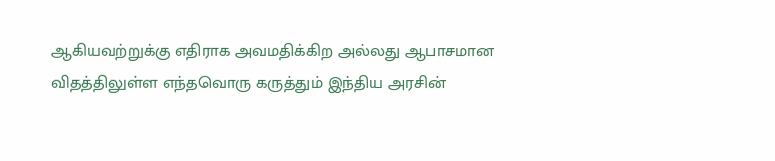ஆகியவற்றுக்கு எதிராக அவமதிக்கிற அல்லது ஆபாசமான விதத்திலுள்ள எந்தவொரு கருத்தும் இந்திய அரசின்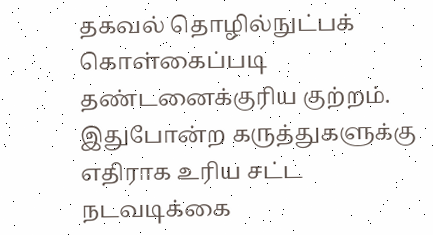தகவல் தொழில்நுட்பக் கொள்கைப்படி தண்டனைக்குரிய குற்றம். இதுபோன்ற கருத்துகளுக்கு எதிராக உரிய சட்ட நடவடிக்கை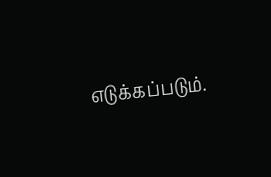எடுக்கப்படும்.